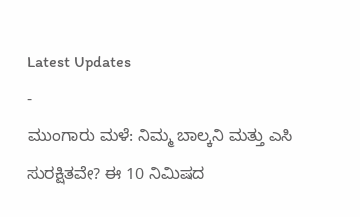Latest Updates
-
ಮುಂಗಾರು ಮಳೆ: ನಿಮ್ಮ ಬಾಲ್ಕನಿ ಮತ್ತು ಎಸಿ ಸುರಕ್ಷಿತವೇ? ಈ 10 ನಿಮಿಷದ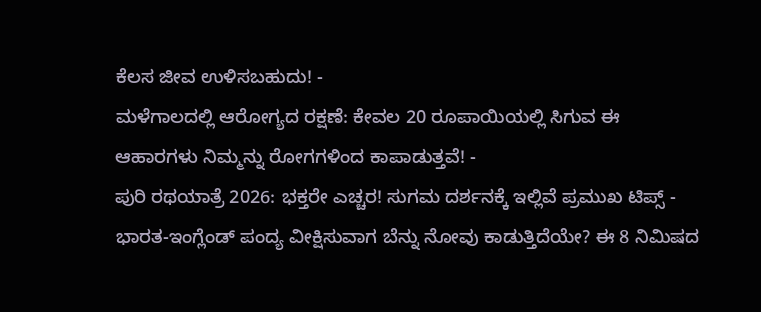ಕೆಲಸ ಜೀವ ಉಳಿಸಬಹುದು! -
ಮಳೆಗಾಲದಲ್ಲಿ ಆರೋಗ್ಯದ ರಕ್ಷಣೆ: ಕೇವಲ 20 ರೂಪಾಯಿಯಲ್ಲಿ ಸಿಗುವ ಈ ಆಹಾರಗಳು ನಿಮ್ಮನ್ನು ರೋಗಗಳಿಂದ ಕಾಪಾಡುತ್ತವೆ! -
ಪುರಿ ರಥಯಾತ್ರೆ 2026: ಭಕ್ತರೇ ಎಚ್ಚರ! ಸುಗಮ ದರ್ಶನಕ್ಕೆ ಇಲ್ಲಿವೆ ಪ್ರಮುಖ ಟಿಪ್ಸ್ -
ಭಾರತ-ಇಂಗ್ಲೆಂಡ್ ಪಂದ್ಯ ವೀಕ್ಷಿಸುವಾಗ ಬೆನ್ನು ನೋವು ಕಾಡುತ್ತಿದೆಯೇ? ಈ 8 ನಿಮಿಷದ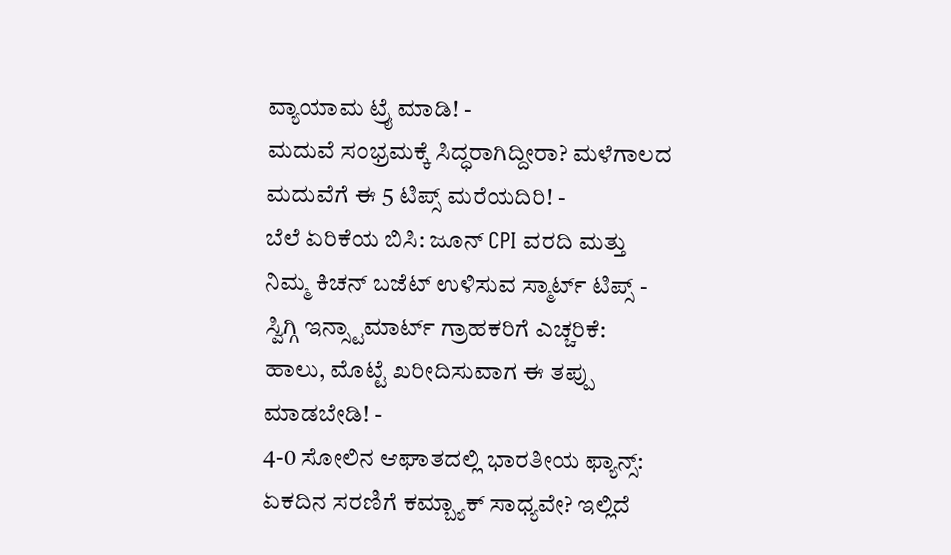ವ್ಯಾಯಾಮ ಟ್ರೈ ಮಾಡಿ! -
ಮದುವೆ ಸಂಭ್ರಮಕ್ಕೆ ಸಿದ್ಧರಾಗಿದ್ದೀರಾ? ಮಳೆಗಾಲದ ಮದುವೆಗೆ ಈ 5 ಟಿಪ್ಸ್ ಮರೆಯದಿರಿ! -
ಬೆಲೆ ಏರಿಕೆಯ ಬಿಸಿ: ಜೂನ್ CPI ವರದಿ ಮತ್ತು ನಿಮ್ಮ ಕಿಚನ್ ಬಜೆಟ್ ಉಳಿಸುವ ಸ್ಮಾರ್ಟ್ ಟಿಪ್ಸ್ -
ಸ್ವಿಗ್ಗಿ ಇನ್ಸ್ಟಾಮಾರ್ಟ್ ಗ್ರಾಹಕರಿಗೆ ಎಚ್ಚರಿಕೆ: ಹಾಲು, ಮೊಟ್ಟೆ ಖರೀದಿಸುವಾಗ ಈ ತಪ್ಪು ಮಾಡಬೇಡಿ! -
4-0 ಸೋಲಿನ ಆಘಾತದಲ್ಲಿ ಭಾರತೀಯ ಫ್ಯಾನ್ಸ್: ಏಕದಿನ ಸರಣಿಗೆ ಕಮ್ಬ್ಯಾಕ್ ಸಾಧ್ಯವೇ? ಇಲ್ಲಿದೆ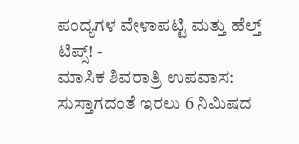ಪಂದ್ಯಗಳ ವೇಳಾಪಟ್ಟಿ ಮತ್ತು ಹೆಲ್ತ್ ಟಿಪ್ಸ್! -
ಮಾಸಿಕ ಶಿವರಾತ್ರಿ ಉಪವಾಸ: ಸುಸ್ತಾಗದಂತೆ ಇರಲು 6 ನಿಮಿಷದ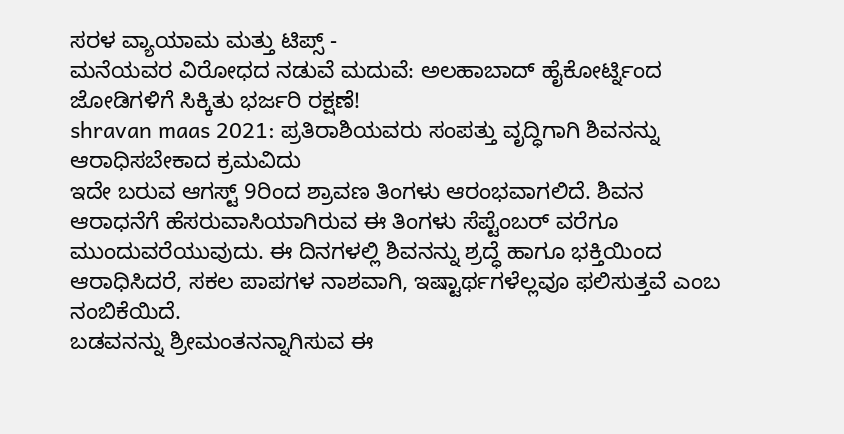ಸರಳ ವ್ಯಾಯಾಮ ಮತ್ತು ಟಿಪ್ಸ್ -
ಮನೆಯವರ ವಿರೋಧದ ನಡುವೆ ಮದುವೆ: ಅಲಹಾಬಾದ್ ಹೈಕೋರ್ಟ್ನಿಂದ ಜೋಡಿಗಳಿಗೆ ಸಿಕ್ಕಿತು ಭರ್ಜರಿ ರಕ್ಷಣೆ!
shravan maas 2021: ಪ್ರತಿರಾಶಿಯವರು ಸಂಪತ್ತು ವೃದ್ಧಿಗಾಗಿ ಶಿವನನ್ನು ಆರಾಧಿಸಬೇಕಾದ ಕ್ರಮವಿದು
ಇದೇ ಬರುವ ಆಗಸ್ಟ್ 9ರಿಂದ ಶ್ರಾವಣ ತಿಂಗಳು ಆರಂಭವಾಗಲಿದೆ. ಶಿವನ ಆರಾಧನೆಗೆ ಹೆಸರುವಾಸಿಯಾಗಿರುವ ಈ ತಿಂಗಳು ಸೆಪ್ಟೆಂಬರ್ ವರೆಗೂ ಮುಂದುವರೆಯುವುದು. ಈ ದಿನಗಳಲ್ಲಿ ಶಿವನನ್ನು ಶ್ರದ್ಧೆ ಹಾಗೂ ಭಕ್ತಿಯಿಂದ ಆರಾಧಿಸಿದರೆ, ಸಕಲ ಪಾಪಗಳ ನಾಶವಾಗಿ, ಇಷ್ಟಾರ್ಥಗಳೆಲ್ಲವೂ ಫಲಿಸುತ್ತವೆ ಎಂಬ ನಂಬಿಕೆಯಿದೆ.
ಬಡವನನ್ನು ಶ್ರೀಮಂತನನ್ನಾಗಿಸುವ ಈ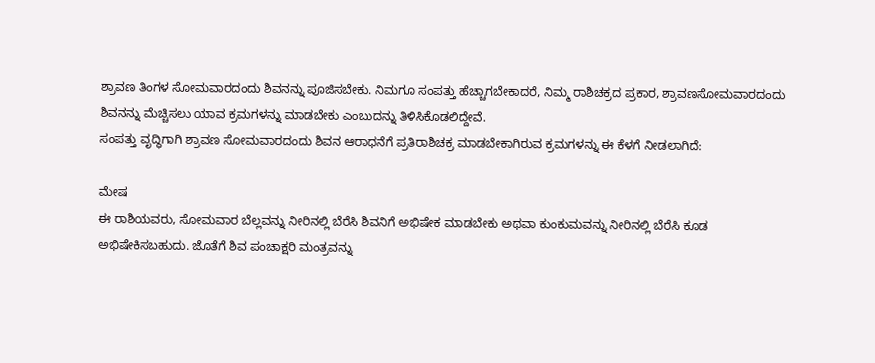ಶ್ರಾವಣ ತಿಂಗಳ ಸೋಮವಾರದಂದು ಶಿವನನ್ನು ಪೂಜಿಸಬೇಕು. ನಿಮಗೂ ಸಂಪತ್ತು ಹೆಚ್ಚಾಗಬೇಕಾದರೆ, ನಿಮ್ಮ ರಾಶಿಚಕ್ರದ ಪ್ರಕಾರ, ಶ್ರಾವಣಸೋಮವಾರದಂದು ಶಿವನನ್ನು ಮೆಚ್ಚಿಸಲು ಯಾವ ಕ್ರಮಗಳನ್ನು ಮಾಡಬೇಕು ಎಂಬುದನ್ನು ತಿಳಿಸಿಕೊಡಲಿದ್ದೇವೆ.
ಸಂಪತ್ತು ವೃದ್ಧಿಗಾಗಿ ಶ್ರಾವಣ ಸೋಮವಾರದಂದು ಶಿವನ ಆರಾಧನೆಗೆ ಪ್ರತಿರಾಶಿಚಕ್ರ ಮಾಡಬೇಕಾಗಿರುವ ಕ್ರಮಗಳನ್ನು ಈ ಕೆಳಗೆ ನೀಡಲಾಗಿದೆ:

ಮೇಷ
ಈ ರಾಶಿಯವರು, ಸೋಮವಾರ ಬೆಲ್ಲವನ್ನು ನೀರಿನಲ್ಲಿ ಬೆರೆಸಿ ಶಿವನಿಗೆ ಅಭಿಷೇಕ ಮಾಡಬೇಕು ಅಥವಾ ಕುಂಕುಮವನ್ನು ನೀರಿನಲ್ಲಿ ಬೆರೆಸಿ ಕೂಡ ಅಭಿಷೇಕಿಸಬಹುದು. ಜೊತೆಗೆ ಶಿವ ಪಂಚಾಕ್ಷರಿ ಮಂತ್ರವನ್ನು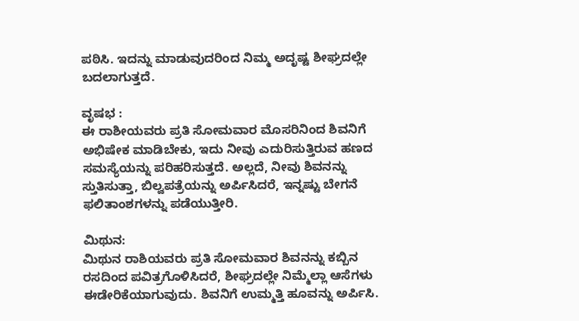ಪಠಿಸಿ. ಇದನ್ನು ಮಾಡುವುದರಿಂದ ನಿಮ್ಮ ಅದೃಷ್ಟ ಶೀಘ್ರದಲ್ಲೇ ಬದಲಾಗುತ್ತದೆ.

ವೃಷಭ :
ಈ ರಾಶೀಯವರು ಪ್ರತಿ ಸೋಮವಾರ ಮೊಸರಿನಿಂದ ಶಿವನಿಗೆ ಅಭಿಷೇಕ ಮಾಡಿಬೇಕು, ಇದು ನೀವು ಎದುರಿಸುತ್ತಿರುವ ಹಣದ ಸಮಸ್ಯೆಯನ್ನು ಪರಿಹರಿಸುತ್ತದೆ. ಅಲ್ಲದೆ, ನೀವು ಶಿವನನ್ನು ಸ್ತುತಿಸುತ್ತಾ, ಬಿಲ್ವಪತ್ರೆಯನ್ನು ಅರ್ಪಿಸಿದರೆ, ಇನ್ನಷ್ಟು ಬೇಗನೆ ಫಲಿತಾಂಶಗಳನ್ನು ಪಡೆಯುತ್ತೀರಿ.

ಮಿಥುನ:
ಮಿಥುನ ರಾಶಿಯವರು ಪ್ರತಿ ಸೋಮವಾರ ಶಿವನನ್ನು ಕಬ್ಬಿನ ರಸದಿಂದ ಪವಿತ್ರಗೊಳಿಸಿದರೆ, ಶೀಘ್ರದಲ್ಲೇ ನಿಮ್ಮೆಲ್ಲಾ ಆಸೆಗಳು ಈಡೇರಿಕೆಯಾಗುವುದು. ಶಿವನಿಗೆ ಉಮ್ಮತ್ತಿ ಹೂವನ್ನು ಅರ್ಪಿಸಿ.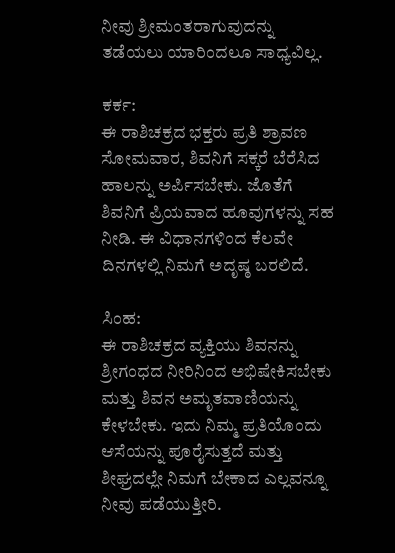ನೀವು ಶ್ರೀಮಂತರಾಗುವುದನ್ನು ತಡೆಯಲು ಯಾರಿಂದಲೂ ಸಾಧ್ಯವಿಲ್ಲ.

ಕರ್ಕ:
ಈ ರಾಶಿಚಕ್ರದ ಭಕ್ತರು ಪ್ರತಿ ಶ್ರಾವಣ ಸೋಮವಾರ, ಶಿವನಿಗೆ ಸಕ್ಕರೆ ಬೆರೆಸಿದ ಹಾಲನ್ನು ಅರ್ಪಿಸಬೇಕು. ಜೊತೆಗೆ ಶಿವನಿಗೆ ಪ್ರಿಯವಾದ ಹೂವುಗಳನ್ನು ಸಹ ನೀಡಿ. ಈ ವಿಧಾನಗಳಿಂದ ಕೆಲವೇ ದಿನಗಳಲ್ಲಿ ನಿಮಗೆ ಅದೃಷ್ಠ ಬರಲಿದೆ.

ಸಿಂಹ:
ಈ ರಾಶಿಚಕ್ರದ ವ್ಯಕ್ತಿಯು ಶಿವನನ್ನು ಶ್ರೀಗಂಧದ ನೀರಿನಿಂದ ಅಭಿಷೇಕಿಸಬೇಕು ಮತ್ತು ಶಿವನ ಅಮೃತವಾಣಿಯನ್ನು ಕೇಳಬೇಕು. ಇದು ನಿಮ್ಮ ಪ್ರತಿಯೊಂದು ಆಸೆಯನ್ನು ಪೂರೈಸುತ್ತದೆ ಮತ್ತು ಶೀಘ್ರದಲ್ಲೇ ನಿಮಗೆ ಬೇಕಾದ ಎಲ್ಲವನ್ನೂ ನೀವು ಪಡೆಯುತ್ತೀರಿ.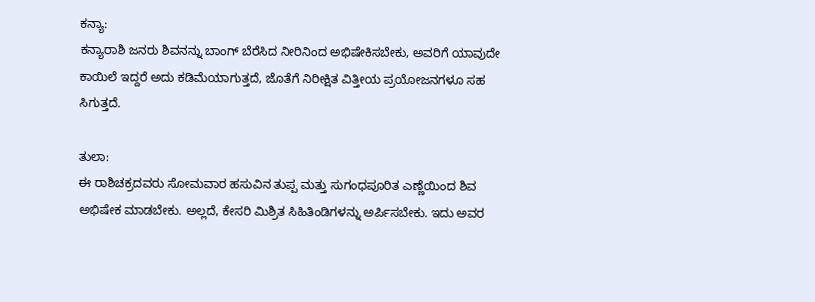ಕನ್ಯಾ:
ಕನ್ಯಾರಾಶಿ ಜನರು ಶಿವನನ್ನು ಬಾಂಗ್ ಬೆರೆಸಿದ ನೀರಿನಿಂದ ಅಭಿಷೇಕಿಸಬೇಕು, ಅವರಿಗೆ ಯಾವುದೇ ಕಾಯಿಲೆ ಇದ್ದರೆ ಅದು ಕಡಿಮೆಯಾಗುತ್ತದೆ, ಜೊತೆಗೆ ನಿರೀಕ್ಷಿತ ವಿತ್ತೀಯ ಪ್ರಯೋಜನಗಳೂ ಸಹ ಸಿಗುತ್ತದೆ.

ತುಲಾ:
ಈ ರಾಶಿಚಕ್ರದವರು ಸೋಮವಾರ ಹಸುವಿನ ತುಪ್ಪ ಮತ್ತು ಸುಗಂಧಪೂರಿತ ಎಣ್ಣೆಯಿಂದ ಶಿವ ಅಭಿಷೇಕ ಮಾಡಬೇಕು. ಅಲ್ಲದೆ, ಕೇಸರಿ ಮಿಶ್ರಿತ ಸಿಹಿತಿಂಡಿಗಳನ್ನು ಅರ್ಪಿಸಬೇಕು. ಇದು ಅವರ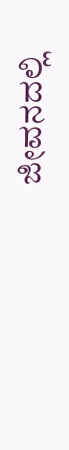ಜೀವನದಲ್ಲಿ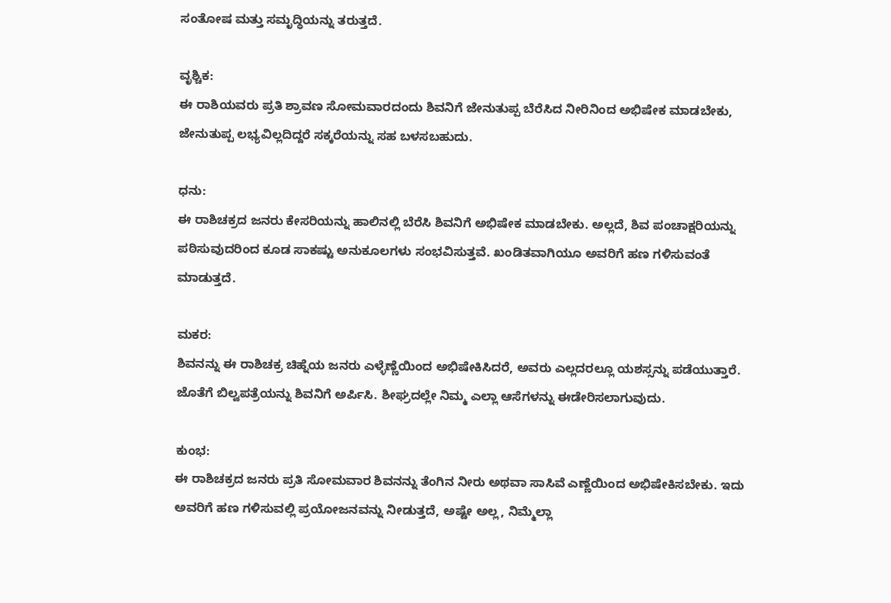ಸಂತೋಷ ಮತ್ತು ಸಮೃದ್ಧಿಯನ್ನು ತರುತ್ತದೆ.

ವೃಶ್ಚಿಕ:
ಈ ರಾಶಿಯವರು ಪ್ರತಿ ಶ್ರಾವಣ ಸೋಮವಾರದಂದು ಶಿವನಿಗೆ ಜೇನುತುಪ್ಪ ಬೆರೆಸಿದ ನೀರಿನಿಂದ ಅಭಿಷೇಕ ಮಾಡಬೇಕು, ಜೇನುತುಪ್ಪ ಲಭ್ಯವಿಲ್ಲದಿದ್ದರೆ ಸಕ್ಕರೆಯನ್ನು ಸಹ ಬಳಸಬಹುದು.

ಧನು:
ಈ ರಾಶಿಚಕ್ರದ ಜನರು ಕೇಸರಿಯನ್ನು ಹಾಲಿನಲ್ಲಿ ಬೆರೆಸಿ ಶಿವನಿಗೆ ಅಭಿಷೇಕ ಮಾಡಬೇಕು. ಅಲ್ಲದೆ, ಶಿವ ಪಂಚಾಕ್ಷರಿಯನ್ನು ಪಠಿಸುವುದರಿಂದ ಕೂಡ ಸಾಕಷ್ಟು ಅನುಕೂಲಗಳು ಸಂಭವಿಸುತ್ತವೆ. ಖಂಡಿತವಾಗಿಯೂ ಅವರಿಗೆ ಹಣ ಗಳಿಸುವಂತೆ ಮಾಡುತ್ತದೆ.

ಮಕರ:
ಶಿವನನ್ನು ಈ ರಾಶಿಚಕ್ರ ಚಿಹ್ನೆಯ ಜನರು ಎಳ್ಳೆಣ್ಣೆಯಿಂದ ಅಭಿಷೇಕಿಸಿದರೆ, ಅವರು ಎಲ್ಲದರಲ್ಲೂ ಯಶಸ್ಸನ್ನು ಪಡೆಯುತ್ತಾರೆ. ಜೊತೆಗೆ ಬಿಲ್ವಪತ್ರೆಯನ್ನು ಶಿವನಿಗೆ ಅರ್ಪಿಸಿ. ಶೀಘ್ರದಲ್ಲೇ ನಿಮ್ಮ ಎಲ್ಲಾ ಆಸೆಗಳನ್ನು ಈಡೇರಿಸಲಾಗುವುದು.

ಕುಂಭ:
ಈ ರಾಶಿಚಕ್ರದ ಜನರು ಪ್ರತಿ ಸೋಮವಾರ ಶಿವನನ್ನು ತೆಂಗಿನ ನೀರು ಅಥವಾ ಸಾಸಿವೆ ಎಣ್ಣೆಯಿಂದ ಅಭಿಷೇಕಿಸಬೇಕು. ಇದು ಅವರಿಗೆ ಹಣ ಗಳಿಸುವಲ್ಲಿ ಪ್ರಯೋಜನವನ್ನು ನೀಡುತ್ತದೆ, ಅಷ್ಟೇ ಅಲ್ಲ, ನಿಮ್ಮೆಲ್ಲಾ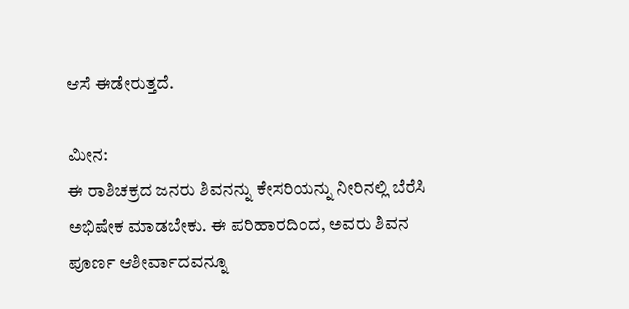ಆಸೆ ಈಡೇರುತ್ತದೆ.

ಮೀನ:
ಈ ರಾಶಿಚಕ್ರದ ಜನರು ಶಿವನನ್ನು ಕೇಸರಿಯನ್ನು ನೀರಿನಲ್ಲಿ ಬೆರೆಸಿ ಅಭಿಷೇಕ ಮಾಡಬೇಕು. ಈ ಪರಿಹಾರದಿಂದ, ಅವರು ಶಿವನ ಪೂರ್ಣ ಆಶೀರ್ವಾದವನ್ನೂ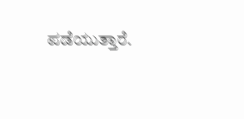ಪಡೆಯುತ್ತಾರೆ.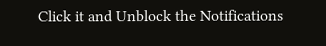Click it and Unblock the Notifications